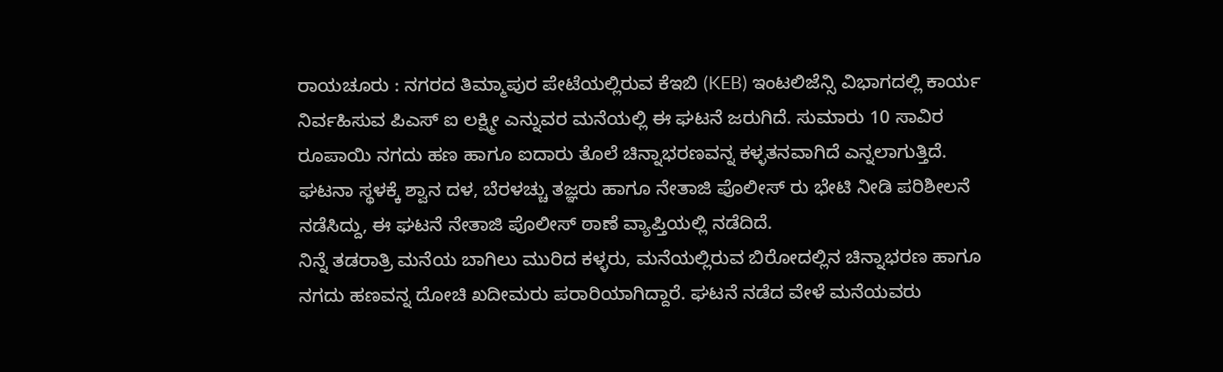ರಾಯಚೂರು : ನಗರದ ತಿಮ್ಮಾಪುರ ಪೇಟೆಯಲ್ಲಿರುವ ಕೆಇಬಿ (KEB) ಇಂಟಲಿಜೆನ್ಸಿ ವಿಭಾಗದಲ್ಲಿ ಕಾರ್ಯ ನಿರ್ವಹಿಸುವ ಪಿಎಸ್ ಐ ಲಕ್ಷ್ಮೀ ಎನ್ನುವರ ಮನೆಯಲ್ಲಿ ಈ ಘಟನೆ ಜರುಗಿದೆ. ಸುಮಾರು 10 ಸಾವಿರ ರೂಪಾಯಿ ನಗದು ಹಣ ಹಾಗೂ ಐದಾರು ತೊಲೆ ಚಿನ್ನಾಭರಣವನ್ನ ಕಳ್ಳತನವಾಗಿದೆ ಎನ್ನಲಾಗುತ್ತಿದೆ.
ಘಟನಾ ಸ್ಥಳಕ್ಕೆ ಶ್ವಾನ ದಳ, ಬೆರಳಚ್ಚು ತಜ್ಞರು ಹಾಗೂ ನೇತಾಜಿ ಪೊಲೀಸ್ ರು ಭೇಟಿ ನೀಡಿ ಪರಿಶೀಲನೆ ನಡೆಸಿದ್ದು, ಈ ಘಟನೆ ನೇತಾಜಿ ಪೊಲೀಸ್ ಠಾಣೆ ವ್ಯಾಪ್ತಿಯಲ್ಲಿ ನಡೆದಿದೆ.
ನಿನ್ನೆ ತಡರಾತ್ರಿ ಮನೆಯ ಬಾಗಿಲು ಮುರಿದ ಕಳ್ಳರು, ಮನೆಯಲ್ಲಿರುವ ಬಿರೋದಲ್ಲಿನ ಚಿನ್ನಾಭರಣ ಹಾಗೂ ನಗದು ಹಣವನ್ನ ದೋಚಿ ಖದೀಮರು ಪರಾರಿಯಾಗಿದ್ದಾರೆ. ಘಟನೆ ನಡೆದ ವೇಳೆ ಮನೆಯವರು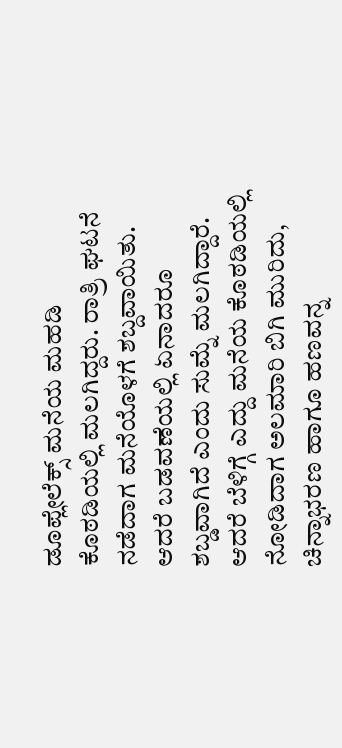ಡೂಪ್ಲೇಲೆಕ್ಸ್ ಮನೆಯ ಮಹಡಿ ಕೊಠಡಿಯಲ್ಲಿ ಮಲಗಿದ್ದರು. ರಾತ್ರಿ ಘಟನೆ ನಡೆದಾಗ ಮನೆಯೊಳಗೆ ಶಬ್ದವಾಯಿತು. ಆದರೆ ಬಡವಣೆಯಲ್ಲಿ ಏನಾದರೂ ಶಬ್ಡವಾಗಿದೆ ಎಂದು ಸುಮ್ನೆ ಮಲಗಿದ್ದಾರೆ. ಆದರೆ ಬೆಳಿಗ್ಗೆ ಎದ್ದು ಮನೆಯ ಕೊಠಡಿಯಲ್ಲಿ ನೋಡಿದಾಗ ಅಲಮಾರಿ ಬಿಗಿ ಮುರಿದು, ಚಿನ್ನಾಭರಣ ಹಾಗೂ ಹಣವನ್ನ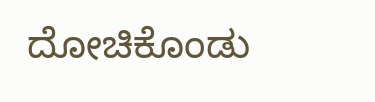ದೋಚಿಕೊಂಡು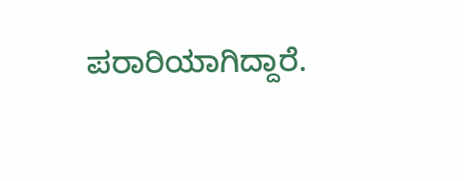ಪರಾರಿಯಾಗಿದ್ದಾರೆ.